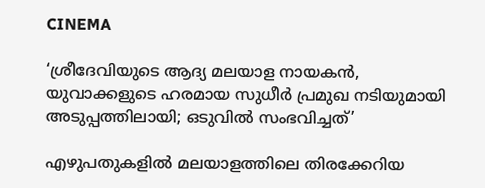CINEMA

‘ശ്രീദേവിയുടെ ആദ്യ മലയാള നായകൻ, യുവാക്കളുടെ ഹരമായ സുധീർ പ്രമുഖ നടിയുമായി അടുപ്പത്തിലായി; ഒടുവിൽ സംഭവിച്ചത്’

എഴുപതുകളിൽ മലയാളത്തിലെ തിരക്കേറിയ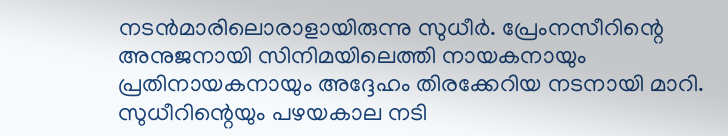നടൻമാരിലൊരാളായിരുന്നു സുധീർ. പ്രേംനസീറിന്റെ അനുജനായി സിനിമയിലെത്തി നായകനായും പ്രതിനായകനായും അദ്ദേഹം തിരക്കേറിയ നടനായി മാറി. സുധീറിന്റെയും പഴയകാല നടി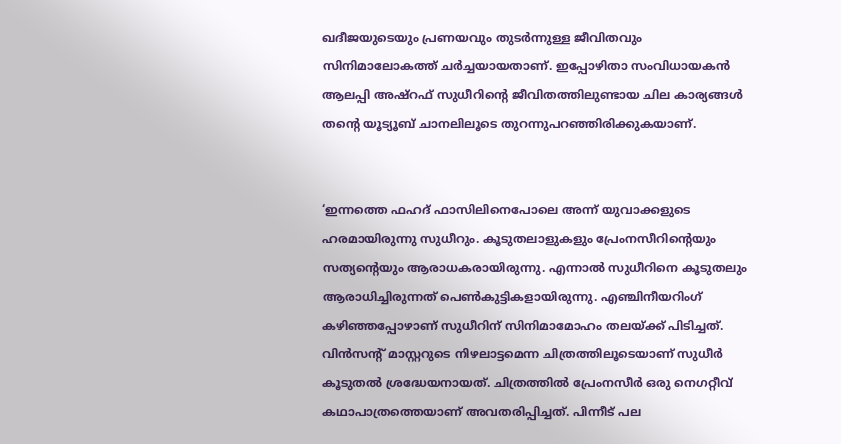ഖദീജയുടെയും പ്രണയവും തുടർന്നുള്ള ജീവിതവും സിനിമാലോകത്ത് ചർച്ചയായതാണ്. ഇപ്പോഴിതാ സംവിധായകൻ ആലപ്പി അഷ്‌റഫ് സുധീറിന്റെ ജീവിതത്തിലുണ്ടായ ചില കാര്യങ്ങൾ തന്റെ യൂട്യൂബ് ചാനലിലൂടെ തുറന്നുപറഞ്ഞിരിക്കുകയാണ്.


‘ഇന്നത്തെ ഫഹദ് ഫാസിലിനെപോലെ അന്ന് യുവാക്കളുടെ ഹരമായിരുന്നു സുധീറും. കൂടുതലാളുകളും പ്രേംനസീറിന്റെയും സത്യന്റെയും ആരാധകരായിരുന്നു. എന്നാൽ സുധീറിനെ കൂടുതലും ആരാധിച്ചിരുന്നത് പെൺകുട്ടികളായിരുന്നു. എഞ്ചിനീയറിംഗ് കഴിഞ്ഞപ്പോഴാണ് സുധീറിന് സിനിമാമോഹം തലയ്ക്ക് പിടിച്ചത്. വിൻസന്റ് മാസ്റ്ററുടെ നിഴലാട്ടമെന്ന ചിത്രത്തിലൂടെയാണ് സുധീർ കൂടുതൽ ശ്രദ്ധേയനായത്. ചിത്രത്തിൽ പ്രേംനസീർ ഒരു നെഗറ്റീവ് കഥാപാത്രത്തെയാണ് അവതരിപ്പിച്ചത്. പിന്നീട് പല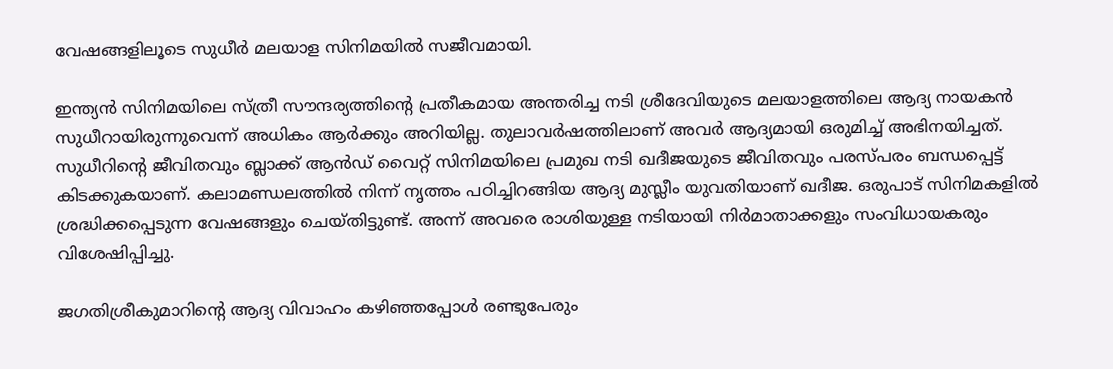വേഷങ്ങളിലൂടെ സുധീർ മലയാള സിനിമയിൽ സജീവമായി.

ഇന്ത്യൻ സിനിമയിലെ സ്ത്രീ സൗന്ദര്യത്തിന്റെ പ്രതീകമായ അന്തരിച്ച നടി ശ്രീദേവിയുടെ മലയാളത്തിലെ ആദ്യ നായകൻ സുധീറായിരുന്നുവെന്ന് അധികം ആർക്കും അറിയില്ല. തുലാവർഷത്തിലാണ് അവർ ആദ്യമായി ഒരുമിച്ച് അഭിനയിച്ചത്. സുധീറിന്റെ ജീവിതവും ബ്ലാക്ക് ആൻഡ് വൈറ്റ് സിനിമയിലെ പ്രമുഖ നടി ഖദീജയുടെ ജീവിതവും പരസ്പരം ബന്ധപ്പെട്ട് കിടക്കുകയാണ്. കലാമണ്ഡലത്തിൽ നിന്ന് നൃത്തം പഠിച്ചിറങ്ങിയ ആദ്യ മുസ്ലീം യുവതിയാണ് ഖദീജ. ഒരുപാട് സിനിമകളിൽ ശ്രദ്ധിക്കപ്പെടുന്ന വേഷങ്ങളും ചെയ്തിട്ടുണ്ട്. അന്ന് അവരെ രാശിയുള്ള നടിയായി നിർമാതാക്കളും സംവിധായകരും വിശേഷിപ്പിച്ചു.

ജഗതിശ്രീകുമാറിന്റെ ആദ്യ വിവാഹം കഴിഞ്ഞപ്പോൾ രണ്ടുപേരും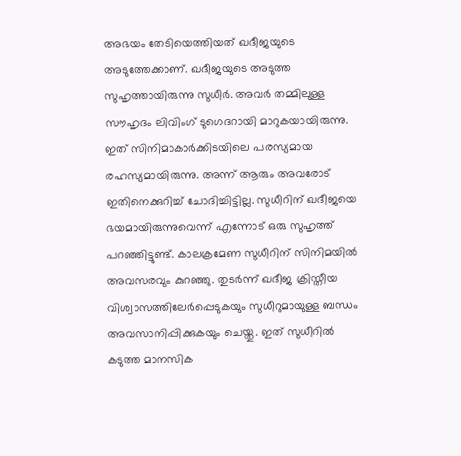അഭയം തേടിയെത്തിയത് ഖദീജയുടെ അടുത്തേക്കാണ്. ഖദീജയുടെ അടുത്ത സുഹൃത്തായിരുന്നു സുധീർ. അവർ തമ്മിലുള്ള സൗഹൃദം ലിവിംഗ് ടുഗെദറായി മാറുകയായിരുന്നു. ഇത് സിനിമാകാർക്കിടയിലെ പരസ്യമായ രഹസ്യമായിരുന്നു. അന്ന് ആരും അവരോട് ഇതിനെക്കുറിച്ച് ചോദിച്ചിട്ടില്ല. സുധീറിന് ഖദീജയെ ഭയമായിരുന്നുവെന്ന് എന്നോട് ഒരു സുഹൃത്ത് പറഞ്ഞിട്ടുണ്ട്. കാലക്രമേണ സുധീറിന് സിനിമയിൽ അവസരവും കുറഞ്ഞു. തുടർന്ന് ഖദീജ ക്രിസ്തീയ വിശ്വാസത്തിലേർപ്പെടുകയും സുധീറുമായുള്ള ബന്ധം അവസാനിപ്പിക്കുകയും ചെയ്തു. ഇത് സുധീറിൽ കടുത്ത മാനസിക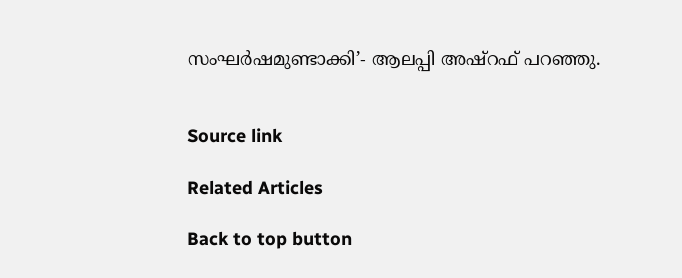സംഘർഷമുണ്ടാക്കി’- ആലപ്പി അഷ്‌റഫ് പറഞ്ഞു.


Source link

Related Articles

Back to top button